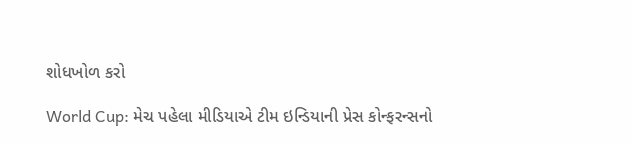શોધખોળ કરો

World Cup: મેચ પહેલા મીડિયાએ ટીમ ઇન્ડિયાની પ્રેસ કોન્ફરન્સનો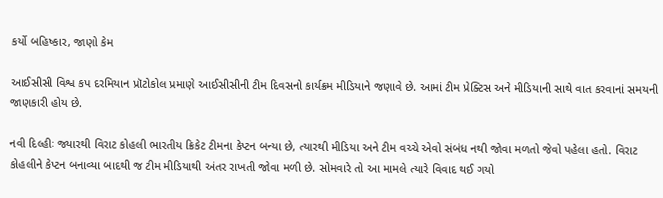કર્યો બહિષ્કાર, જાણો કેમ

આઈસીસી વિશ્વ કપ દરમિયાન પ્રૉટોકોલ પ્રમાણે આઈસીસીની ટીમ દિવસનો કાર્યક્રમ મીડિયાને જણાવે છે. આમાં ટીમ પ્રેક્ટિસ અને મીડિયાની સાથે વાત કરવાનાં સમયની જાણકારી હોય છે.

નવી દિલ્હીઃ જ્યારથી વિરાટ કોહલી ભારતીય ક્રિકેટ ટીમના કેપ્ટન બન્યા છે, ત્યારથી મીડિયા અને ટીમ વચ્ચે એવો સંબંધ નથી જોવા મળતો જેવો પહેલા હતો. વિરાટ કોહલીને કેપ્ટન બનાવ્યા બાદથી જ ટીમ મીડિયાથી અંતર રાખતી જોવા મળી છે. સોમવારે તો આ મામલે ત્યારે વિવાદ થઈ ગયો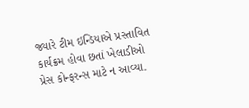જ્યારે ટીમ ઇન્ડિયાએ પ્રસ્તાવિત કાર્યક્રમ હોવા છતાં ખેલાડીઓ પ્રેસ કોન્ફરન્સ માટે ન આવ્યા.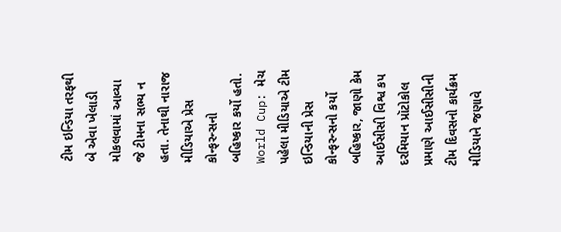ટીમ ઇન્ડિયા તરફથી બે એવા ખેલાડી મોકલવામાં આવ્યા જે ટીમના સભ્ય ન હતા. તેનાથી નારાજ મીડિયાએ પ્રેસ કોન્ફરન્સનો બહિષ્કાર કર્યો હતો. World Cup: મેચ પહેલા મીડિયાએ ટીમ ઇન્ડિયાની પ્રેસ કોન્ફરન્સનો કર્યો બહિષ્કાર, જાણો કેમ આઈસીસી વિશ્વ કપ દરમિયાન પ્રૉટોકોલ પ્રમાણે આઈસીસીની ટીમ દિવસનો કાર્યક્રમ મીડિયાને જણાવે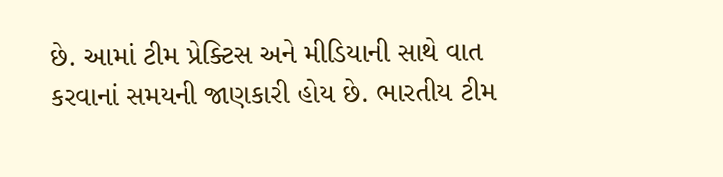છે. આમાં ટીમ પ્રેક્ટિસ અને મીડિયાની સાથે વાત કરવાનાં સમયની જાણકારી હોય છે. ભારતીય ટીમ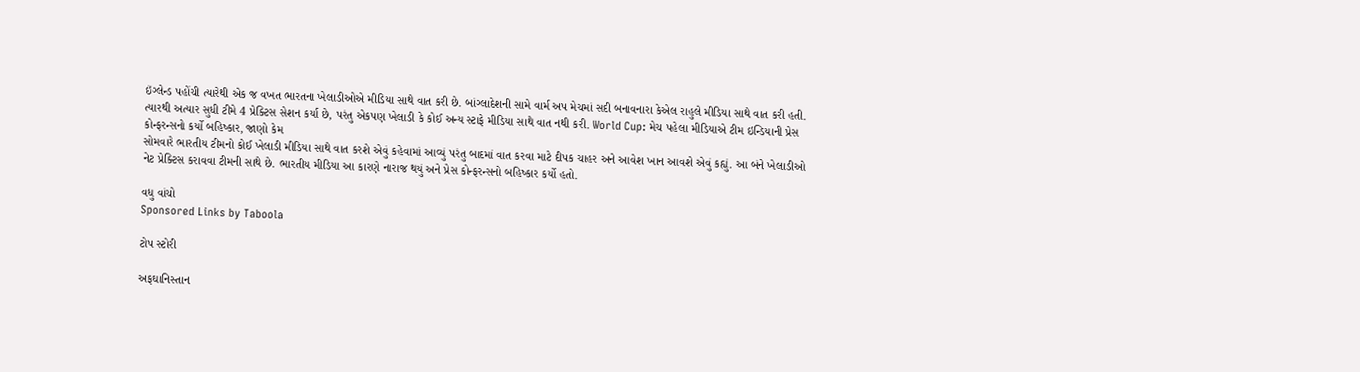ઇંગ્લેન્ડ પહોંચી ત્યારેથી એક જ વખત ભારતના ખેલાડીઓએ મીડિયા સાથે વાત કરી છે. બાંગ્લાદેશની સામે વાર્મ અપ મેચમાં સદી બનાવનારા કેએલ રાહુલે મીડિયા સાથે વાત કરી હતી. ત્યારથી અત્યાર સુધી ટીમે 4 પ્રેક્ટિસ સેશન કર્યા છે, પરંતુ એકપણ ખેલાડી કે કોઈ અન્ય સ્ટાફે મીડિયા સાથે વાત નથી કરી. World Cup: મેચ પહેલા મીડિયાએ ટીમ ઇન્ડિયાની પ્રેસ કોન્ફરન્સનો કર્યો બહિષ્કાર, જાણો કેમ
સોમવારે ભારતીય ટીમનો કોઈ ખેલાડી મીડિયા સાથે વાત કરશે એવું કહેવામાં આવ્યું પરંતુ બાદમાં વાત કરવા માટે દીપક ચાહર અને આવેશ ખાન આવશે એવું કહ્યું. આ બંને ખેલાડીઓ નેટ પ્રેક્ટિસ કરાવવા ટીમની સાથે છે. ભારતીય મીડિયા આ કારણે નારાજ થયું અને પ્રેસ કોન્ફરન્સનો બહિષ્કાર કર્યો હતો.

વધુ વાંચો
Sponsored Links by Taboola

ટોપ સ્ટોરી

અફઘાનિસ્તાન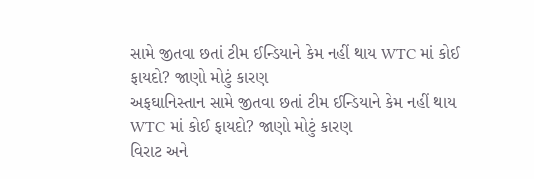સામે જીતવા છતાં ટીમ ઈન્ડિયાને કેમ નહીં થાય WTC માં કોઈ ફાયદો? જાણો મોટું કારણ
અફઘાનિસ્તાન સામે જીતવા છતાં ટીમ ઈન્ડિયાને કેમ નહીં થાય WTC માં કોઈ ફાયદો? જાણો મોટું કારણ
વિરાટ અને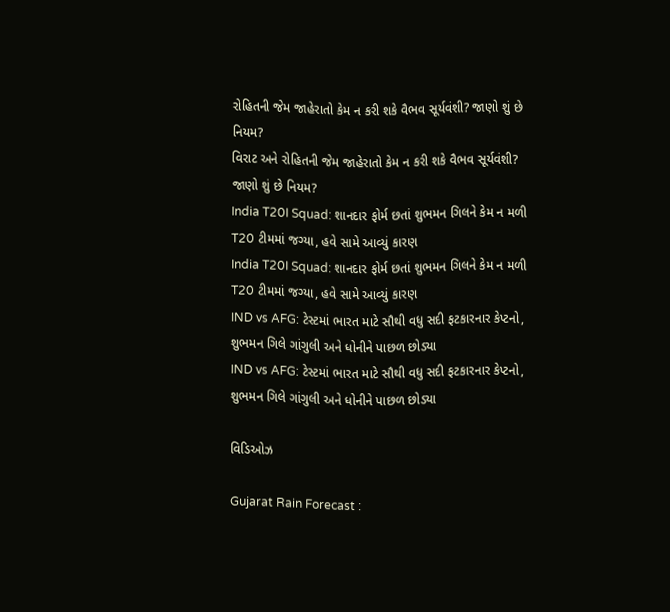રોહિતની જેમ જાહેરાતો કેમ ન કરી શકે વૈભવ સૂર્યવંશી? જાણો શું છે નિયમ?
વિરાટ અને રોહિતની જેમ જાહેરાતો કેમ ન કરી શકે વૈભવ સૂર્યવંશી? જાણો શું છે નિયમ?
India T20I Squad: શાનદાર ફોર્મ છતાં શુભમન ગિલને કેમ ન મળી T20 ટીમમાં જગ્યા, હવે સામે આવ્યું કારણ
India T20I Squad: શાનદાર ફોર્મ છતાં શુભમન ગિલને કેમ ન મળી T20 ટીમમાં જગ્યા, હવે સામે આવ્યું કારણ
IND vs AFG: ટેસ્ટમાં ભારત માટે સૌથી વધુ સદી ફટકારનાર કેપ્ટનો, શુભમન ગિલે ગાંગુલી અને ધોનીને પાછળ છોડ્યા
IND vs AFG: ટેસ્ટમાં ભારત માટે સૌથી વધુ સદી ફટકારનાર કેપ્ટનો, શુભમન ગિલે ગાંગુલી અને ધોનીને પાછળ છોડ્યા

વિડિઓઝ

Gujarat Rain Forecast :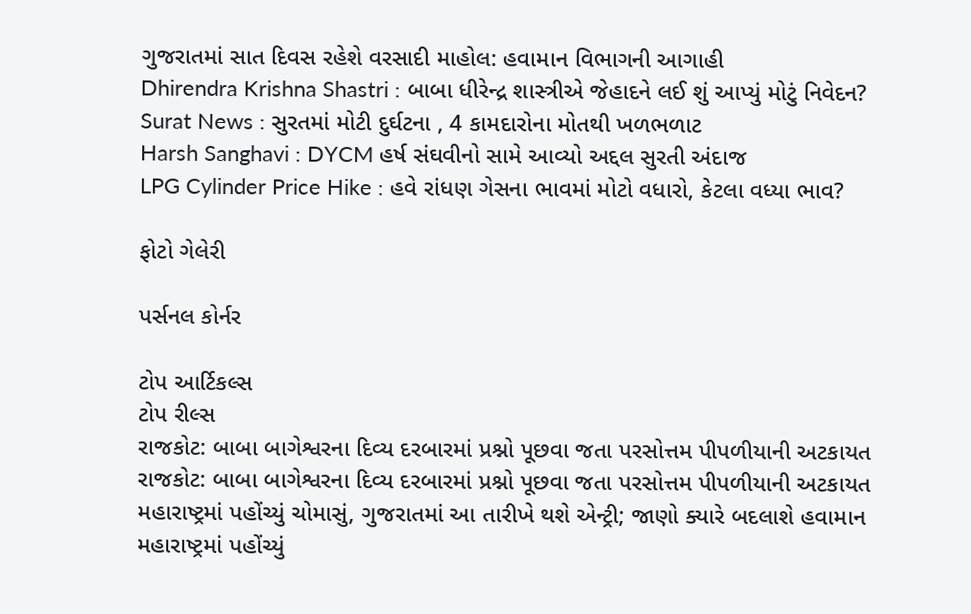ગુજરાતમાં સાત દિવસ રહેશે વરસાદી માહોલ: હવામાન વિભાગની આગાહી
Dhirendra Krishna Shastri : બાબા ધીરેન્દ્ર શાસ્ત્રીએ જેહાદને લઈ શું આપ્યું મોટું નિવેદન?
Surat News : સુરતમાં મોટી દુર્ઘટના , 4 કામદારોના મોતથી ખળભળાટ
Harsh Sanghavi : DYCM હર્ષ સંઘવીનો સામે આવ્યો અદ્દલ સુરતી અંદાજ
LPG Cylinder Price Hike : હવે રાંધણ ગેસના ભાવમાં મોટો વધારો, કેટલા વધ્યા ભાવ?

ફોટો ગેલેરી

પર્સનલ કોર્નર

ટોપ આર્ટિકલ્સ
ટોપ રીલ્સ
રાજકોટ: બાબા બાગેશ્વરના દિવ્ય દરબારમાં પ્રશ્નો પૂછવા જતા પરસોત્તમ પીપળીયાની અટકાયત
રાજકોટ: બાબા બાગેશ્વરના દિવ્ય દરબારમાં પ્રશ્નો પૂછવા જતા પરસોત્તમ પીપળીયાની અટકાયત
મહારાષ્ટ્રમાં પહોંચ્યું ચોમાસું, ગુજરાતમાં આ તારીખે થશે એન્ટ્રી; જાણો ક્યારે બદલાશે હવામાન
મહારાષ્ટ્રમાં પહોંચ્યું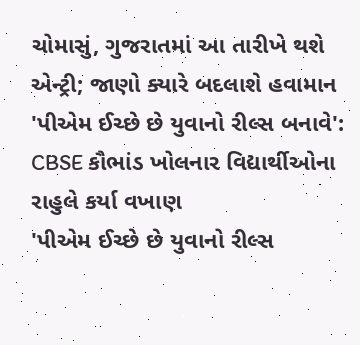ચોમાસું, ગુજરાતમાં આ તારીખે થશે એન્ટ્રી; જાણો ક્યારે બદલાશે હવામાન
'પીએમ ઈચ્છે છે યુવાનો રીલ્સ બનાવે': CBSE કૌભાંડ ખોલનાર વિદ્યાર્થીઓના રાહુલે કર્યા વખાણ
'પીએમ ઈચ્છે છે યુવાનો રીલ્સ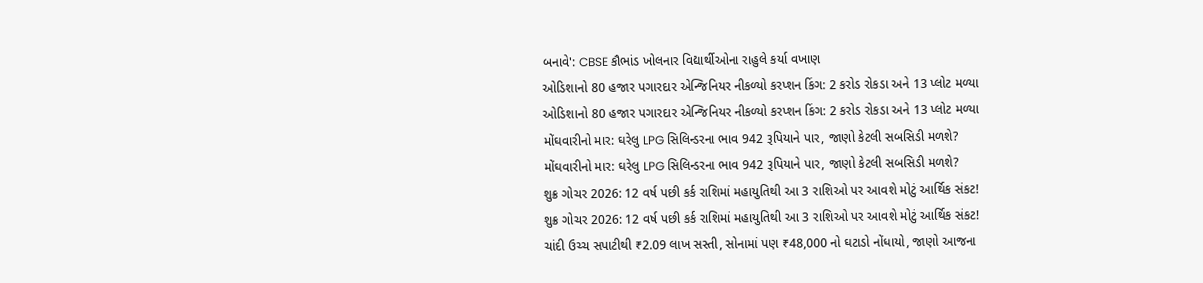બનાવે': CBSE કૌભાંડ ખોલનાર વિદ્યાર્થીઓના રાહુલે કર્યા વખાણ
ઓડિશાનો 80 હજાર પગારદાર એન્જિનિયર નીકળ્યો કરપ્શન કિંગ: 2 કરોડ રોકડા અને 13 પ્લોટ મળ્યા
ઓડિશાનો 80 હજાર પગારદાર એન્જિનિયર નીકળ્યો કરપ્શન કિંગ: 2 કરોડ રોકડા અને 13 પ્લોટ મળ્યા
મોંઘવારીનો માર: ઘરેલુ LPG સિલિન્ડરના ભાવ 942 રૂપિયાને પાર, જાણો કેટલી સબસિડી મળશે?
મોંઘવારીનો માર: ઘરેલુ LPG સિલિન્ડરના ભાવ 942 રૂપિયાને પાર, જાણો કેટલી સબસિડી મળશે?
શુક્ર ગોચર 2026: 12 વર્ષ પછી કર્ક રાશિમાં મહાયુતિથી આ 3 રાશિઓ પર આવશે મોટું આર્થિક સંકટ!
શુક્ર ગોચર 2026: 12 વર્ષ પછી કર્ક રાશિમાં મહાયુતિથી આ 3 રાશિઓ પર આવશે મોટું આર્થિક સંકટ!
ચાંદી ઉચ્ચ સપાટીથી ₹2.09 લાખ સસ્તી, સોનામાં પણ ₹48,000 નો ઘટાડો નોંધાયો, જાણો આજના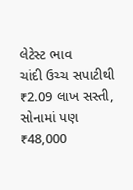લેટેસ્ટ ભાવ
ચાંદી ઉચ્ચ સપાટીથી ₹2.09 લાખ સસ્તી, સોનામાં પણ ₹48,000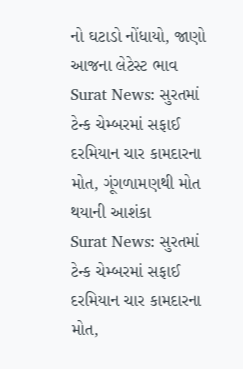નો ઘટાડો નોંધાયો, જાણો આજના લેટેસ્ટ ભાવ
Surat News: સુરતમાં ટેન્ક ચેમ્બરમાં સફાઈ દરમિયાન ચાર કામદારના મોત, ગૂંગળામણથી મોત થયાની આશંકા
Surat News: સુરતમાં ટેન્ક ચેમ્બરમાં સફાઈ દરમિયાન ચાર કામદારના મોત,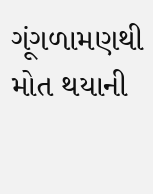ગૂંગળામણથી મોત થયાની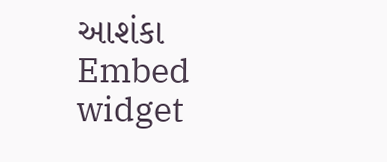આશંકા
Embed widget